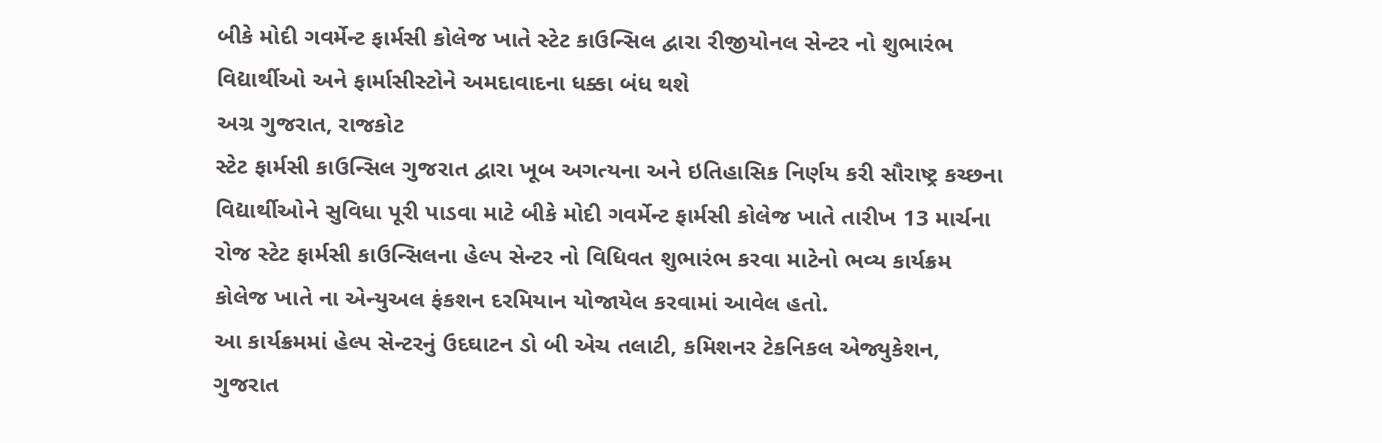બીકે મોદી ગવર્મેન્ટ ફાર્મસી કોલેજ ખાતે સ્ટેટ કાઉન્સિલ દ્વારા રીજીયોનલ સેન્ટર નો શુભારંભ
વિદ્યાર્થીઓ અને ફાર્માસીસ્ટોને અમદાવાદના ધક્કા બંધ થશે
અગ્ર ગુજરાત, રાજકોટ
સ્ટેટ ફાર્મસી કાઉન્સિલ ગુજરાત દ્વારા ખૂબ અગત્યના અને ઇતિહાસિક નિર્ણય કરી સૌરાષ્ટ્ર કચ્છના વિદ્યાર્થીઓને સુવિધા પૂરી પાડવા માટે બીકે મોદી ગવર્મેન્ટ ફાર્મસી કોલેજ ખાતે તારીખ 13 માર્ચના રોજ સ્ટેટ ફાર્મસી કાઉન્સિલના હેલ્પ સેન્ટર નો વિધિવત શુભારંભ કરવા માટેનો ભવ્ય કાર્યક્રમ કોલેજ ખાતે ના એન્યુઅલ ફંકશન દરમિયાન યોજાયેલ કરવામાં આવેલ હતો.
આ કાર્યક્રમમાં હેલ્પ સેન્ટરનું ઉદઘાટન ડો બી એચ તલાટી, કમિશનર ટેકનિકલ એજ્યુકેશન, ગુજરાત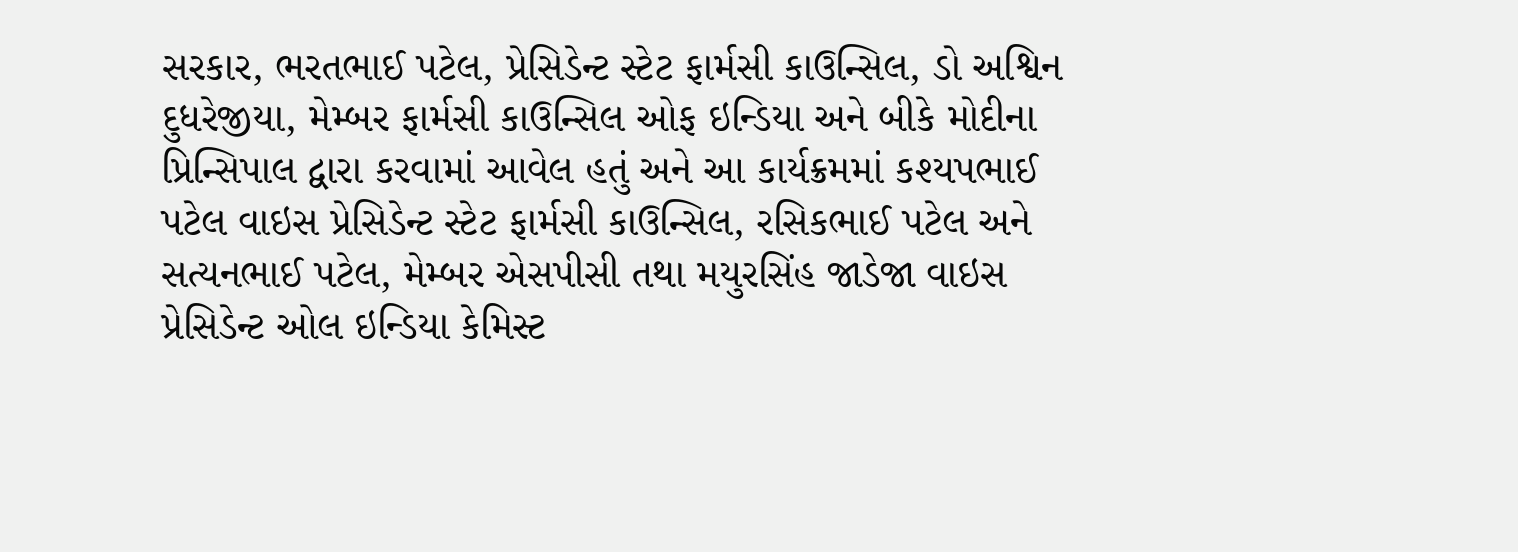સરકાર, ભરતભાઈ પટેલ, પ્રેસિડેન્ટ સ્ટેટ ફાર્મસી કાઉન્સિલ, ડો અશ્વિન દુધરેજીયા, મેમ્બર ફાર્મસી કાઉન્સિલ ઓફ ઇન્ડિયા અને બીકે મોદીના પ્રિન્સિપાલ દ્વારા કરવામાં આવેલ હતું અને આ કાર્યક્રમમાં કશ્યપભાઈ પટેલ વાઇસ પ્રેસિડેન્ટ સ્ટેટ ફાર્મસી કાઉન્સિલ, રસિકભાઈ પટેલ અને સત્યનભાઈ પટેલ, મેમ્બર એસપીસી તથા મયુરસિંહ જાડેજા વાઇસ પ્રેસિડેન્ટ ઓલ ઇન્ડિયા કેમિસ્ટ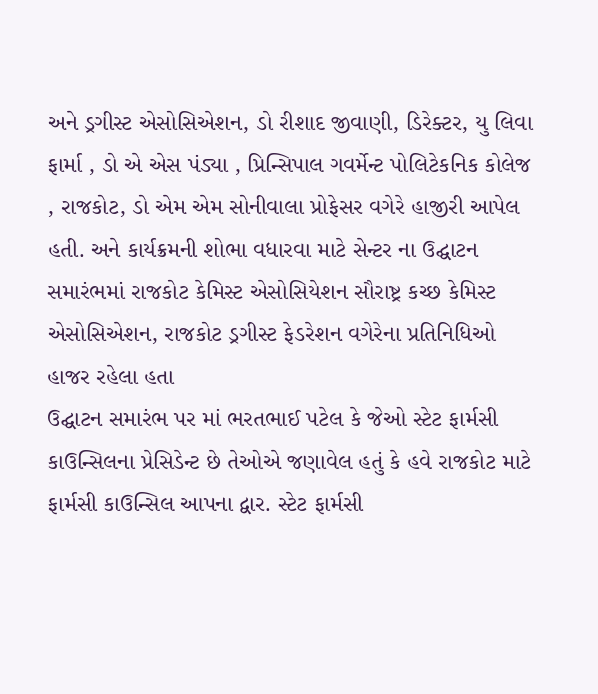અને ડ્રગીસ્ટ એસોસિએશન, ડો રીશાદ જીવાણી, ડિરેક્ટર, યુ લિવા ફાર્મા , ડો એ એસ પંડ્યા , પ્રિન્સિપાલ ગવર્મેન્ટ પોલિટેકનિક કોલેજ , રાજકોટ, ડો એમ એમ સોનીવાલા પ્રોફેસર વગેરે હાજીરી આપેલ હતી. અને કાર્યક્રમની શોભા વધારવા માટે સેન્ટર ના ઉદ્ઘાટન સમારંભમાં રાજકોટ કેમિસ્ટ એસોસિયેશન સૌરાષ્ટ્ર કચ્છ કેમિસ્ટ એસોસિએશન, રાજકોટ ડ્રગીસ્ટ ફેડરેશન વગેરેના પ્રતિનિધિઓ હાજર રહેલા હતા
ઉદ્ઘાટન સમારંભ પર માં ભરતભાઈ પટેલ કે જેઓ સ્ટેટ ફાર્મસી કાઉન્સિલના પ્રેસિડેન્ટ છે તેઓએ જણાવેલ હતું કે હવે રાજકોટ માટે ફાર્મસી કાઉન્સિલ આપના દ્વાર. સ્ટેટ ફાર્મસી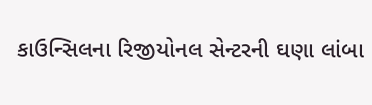કાઉન્સિલના રિજીયોનલ સેન્ટરની ઘણા લાંબા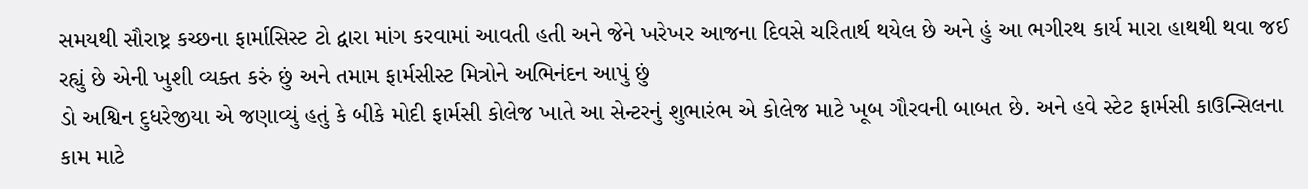સમયથી સૌરાષ્ટ્ર કચ્છના ફાર્માસિસ્ટ ટો દ્વારા માંગ કરવામાં આવતી હતી અને જેને ખરેખર આજના દિવસે ચરિતાર્થ થયેલ છે અને હું આ ભગીરથ કાર્ય મારા હાથથી થવા જઈ રહ્યું છે એની ખુશી વ્યક્ત કરું છું અને તમામ ફાર્મસીસ્ટ મિત્રોને અભિનંદન આપું છું
ડો અશ્વિન દુધરેજીયા એ જણાવ્યું હતું કે બીકે મોદી ફાર્મસી કોલેજ ખાતે આ સેન્ટરનું શુભારંભ એ કોલેજ માટે ખૂબ ગૌરવની બાબત છે. અને હવે સ્ટેટ ફાર્મસી કાઉન્સિલના કામ માટે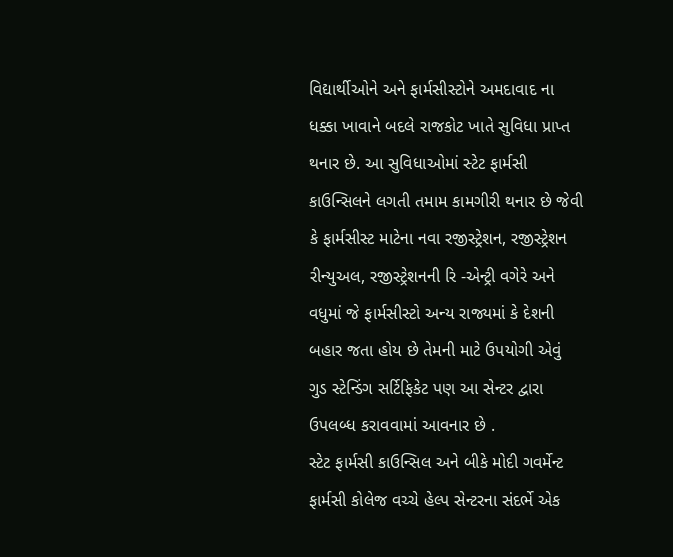વિદ્યાર્થીઓને અને ફાર્મસીસ્ટોને અમદાવાદ ના ધક્કા ખાવાને બદલે રાજકોટ ખાતે સુવિધા પ્રાપ્ત થનાર છે. આ સુવિધાઓમાં સ્ટેટ ફાર્મસી કાઉન્સિલને લગતી તમામ કામગીરી થનાર છે જેવી કે ફાર્મસીસ્ટ માટેના નવા રજીસ્ટ્રેશન, રજીસ્ટ્રેશન રીન્યુઅલ, રજીસ્ટ્રેશનની રિ -એન્ટ્રી વગેરે અને વધુમાં જે ફાર્મસીસ્ટો અન્ય રાજ્યમાં કે દેશની બહાર જતા હોય છે તેમની માટે ઉપયોગી એવું ગુડ સ્ટેન્ડિંગ સર્ટિફિકેટ પણ આ સેન્ટર દ્વારા ઉપલબ્ધ કરાવવામાં આવનાર છે .
સ્ટેટ ફાર્મસી કાઉન્સિલ અને બીકે મોદી ગવર્મેન્ટ ફાર્મસી કોલેજ વચ્ચે હેલ્પ સેન્ટરના સંદર્ભે એક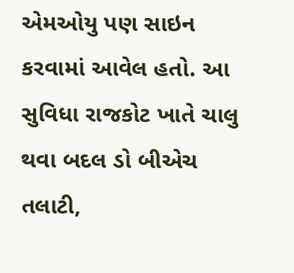એમઓયુ પણ સાઇન કરવામાં આવેલ હતો. આ સુવિધા રાજકોટ ખાતે ચાલુ થવા બદલ ડો બીએચ તલાટી,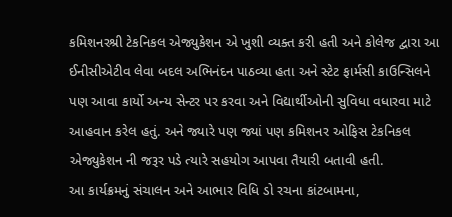કમિશનરશ્રી ટેકનિકલ એજ્યુકેશન એ ખુશી વ્યક્ત કરી હતી અને કોલેજ દ્વારા આ ઈનીસીએટીવ લેવા બદલ અભિનંદન પાઠવ્યા હતા અને સ્ટેટ ફાર્મસી કાઉન્સિલને પણ આવા કાર્યો અન્ય સેન્ટર પર કરવા અને વિદ્યાર્થીઓની સુવિધા વધારવા માટે આહવાન કરેલ હતું. અને જ્યારે પણ જ્યાં પણ કમિશનર ઓફિસ ટેકનિકલ એજ્યુકેશન ની જરૂર પડે ત્યારે સહયોગ આપવા તૈયારી બતાવી હતી.
આ કાર્યક્રમનું સંચાલન અને આભાર વિધિ ડો રચના કાંટબામના,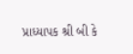પ્રાધ્યાપક શ્રી બી કે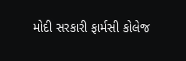મોદી સરકારી ફાર્મસી કોલેજ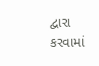દ્વારા કરવામાં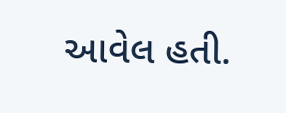આવેલ હતી.